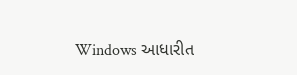Windows આધારીત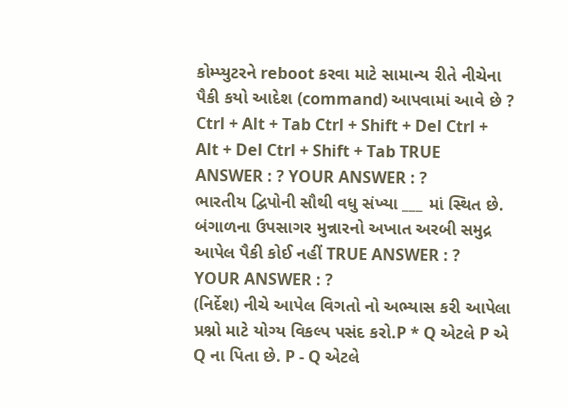કોમ્પ્યુટરને reboot કરવા માટે સામાન્ય રીતે નીચેના પૈકી કયો આદેશ (command) આપવામાં આવે છે ? Ctrl + Alt + Tab Ctrl + Shift + Del Ctrl + Alt + Del Ctrl + Shift + Tab TRUE ANSWER : ? YOUR ANSWER : ?
ભારતીય દ્વિપોની સૌથી વધુ સંખ્યા ___ માં સ્થિત છે. બંગાળના ઉપસાગર મુન્નારનો અખાત અરબી સમુદ્ર આપેલ પૈકી કોઈ નહીં TRUE ANSWER : ? YOUR ANSWER : ?
(નિર્દેશ) નીચે આપેલ વિગતો નો અભ્યાસ કરી આપેલા પ્રશ્નો માટે યોગ્ય વિકલ્પ પસંદ કરો.P * Q એટલે P એ Q ના પિતા છે. P - Q એટલે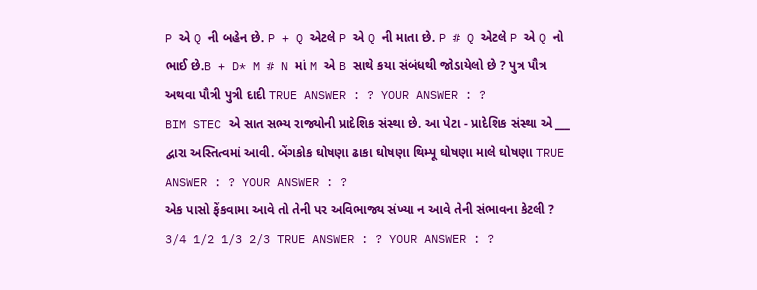P એ Q ની બહેન છે. P + Q એટલે P એ Q ની માતા છે. P # Q એટલે P એ Q નો ભાઈ છે.B + D* M # N માં M એ B સાથે કયા સંબંધથી જોડાયેલો છે ? પુત્ર પૌત્ર અથવા પૌત્રી પુત્રી દાદી TRUE ANSWER : ? YOUR ANSWER : ?
BIM STEC એ સાત સભ્ય રાજ્યોની પ્રાદેશિક સંસ્થા છે. આ પેટા - પ્રાદેશિક સંસ્થા એ ___ દ્વારા અસ્તિત્વમાં આવી. બેંગકોક ઘોષણા ઢાકા ઘોષણા થિમ્પૂ ઘોષણા માલે ઘોષણા TRUE ANSWER : ? YOUR ANSWER : ?
એક પાસો ફેંકવામા આવે તો તેની પર અવિભાજ્ય સંખ્યા ન આવે તેની સંભાવના કેટલી ? 3/4 1/2 1/3 2/3 TRUE ANSWER : ? YOUR ANSWER : ?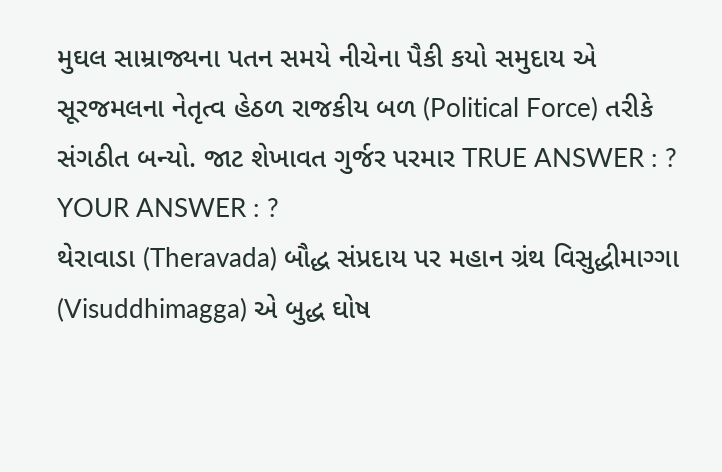મુઘલ સામ્રાજ્યના પતન સમયે નીચેના પૈકી કયો સમુદાય એ સૂરજમલના નેતૃત્વ હેઠળ રાજકીય બળ (Political Force) તરીકે સંગઠીત બન્યો. જાટ શેખાવત ગુર્જર પરમાર TRUE ANSWER : ? YOUR ANSWER : ?
થેરાવાડા (Theravada) બૌદ્ધ સંપ્રદાય પર મહાન ગ્રંથ વિસુદ્ધીમાગ્ગા (Visuddhimagga) એ બુદ્ધ ઘોષ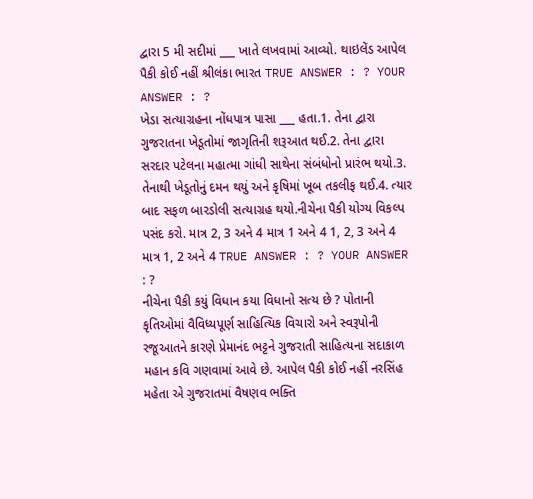દ્વારા 5 મી સદીમાં ___ ખાતે લખવામાં આવ્યો. થાઇલેંડ આપેલ પૈકી કોઈ નહીં શ્રીલંકા ભારત TRUE ANSWER : ? YOUR ANSWER : ?
ખેડા સત્યાગ્રહના નોંધપાત્ર પાસા ___ હતા.1. તેના દ્વારા ગુજરાતના ખેડૂતોમાં જાગૃતિની શરૂઆત થઈ.2. તેના દ્વારા સરદાર પટેલના મહાત્મા ગાંધી સાથેના સંબંધોનો પ્રારંભ થયો.3. તેનાથી ખેડૂતોનું દમન થયું અને કૃષિમાં ખૂબ તકલીફ થઈ.4. ત્યાર બાદ સફળ બારડોલી સત્યાગ્રહ થયો.નીચેના પૈકી યોગ્ય વિકલ્પ પસંદ કરો. માત્ર 2, 3 અને 4 માત્ર 1 અને 4 1, 2, 3 અને 4 માત્ર 1, 2 અને 4 TRUE ANSWER : ? YOUR ANSWER : ?
નીચેના પૈકી કયું વિધાન કયા વિધાનો સત્ય છે ? પોતાની કૃતિઓમાં વૈવિધ્યપૂર્ણ સાહિત્યિક વિચારો અને સ્વરૂપોની રજૂઆતને કારણે પ્રેમાનંદ ભટ્ટને ગુજરાતી સાહિત્યના સદાકાળ મહાન કવિ ગણવામાં આવે છે. આપેલ પૈકી કોઈ નહીં નરસિંહ મહેતા એ ગુજરાતમાં વૈષણવ ભક્તિ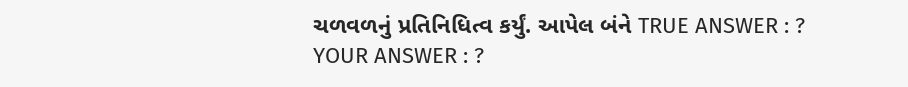ચળવળનું પ્રતિનિધિત્વ કર્યું. આપેલ બંને TRUE ANSWER : ? YOUR ANSWER : ?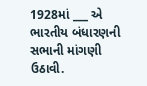1928માં ___ એ ભારતીય બંધારણની સભાની માંગણી ઉઠાવી.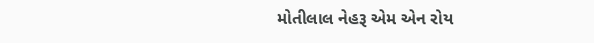મોતીલાલ નેહરૂ એમ એન રોય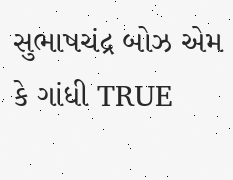સુભાષચંદ્ર બોઝ એમ કે ગાંધી TRUE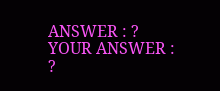ANSWER : ? YOUR ANSWER : ?